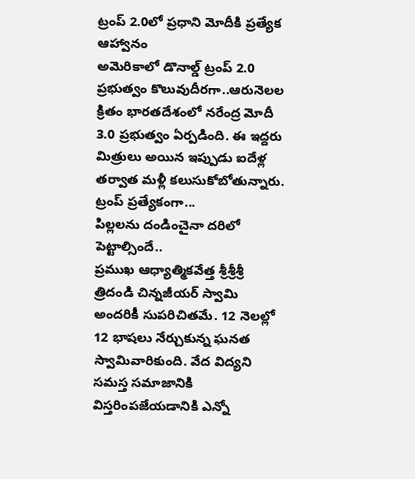ట్రంప్ 2.0లో ప్రధాని మోదీకి ప్రత్యేక ఆహ్వానం
అమెరికాలో డొనాల్డ్ ట్రంప్ 2.0 ప్రభుత్వం కొలువుదీరగా..ఆరునెలల క్రితం భారతదేశంలో నరేంద్ర మోదీ 3.0 ప్రభుత్వం ఏర్పడింది. ఈ ఇద్దరు మిత్రులు అయిన ఇప్పుడు ఐదేళ్ల తర్వాత మళ్లీ కలుసుకోబోతున్నారు. ట్రంప్ ప్రత్యేకంగా...
పిల్లలను దండించైనా దరిలో పెట్టాల్సిందే..
ప్రముఖ ఆధ్యాత్మికవేత్త శ్రీశ్రీశ్రీ త్రిదండి చిన్నజీయర్ స్వామి అందరికీ సుపరిచితమే. 12 నెలల్లో 12 భాషలు నేర్చుకున్న ఘనత స్వామివారికుంది. వేద విద్యని సమస్త సమాజానికి విస్తరింపజేయడానికి ఎన్నో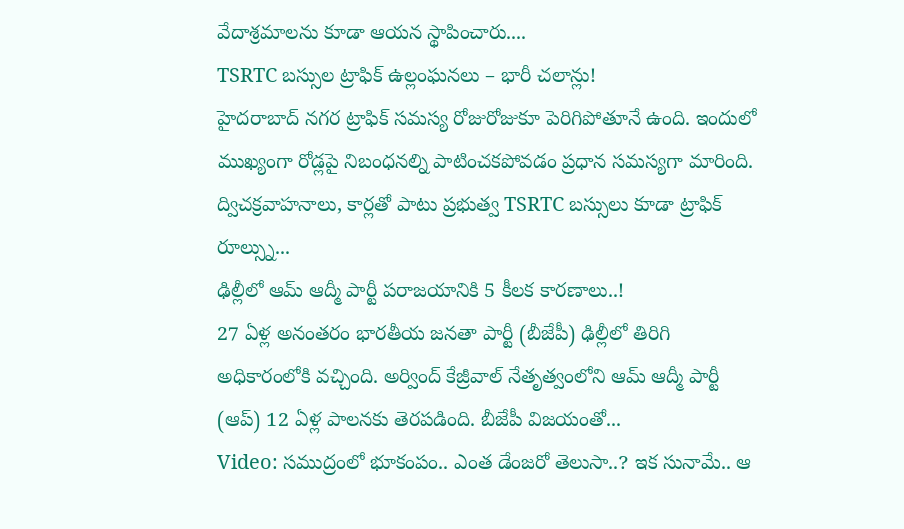వేదాశ్రమాలను కూడా ఆయన స్థాపించారు....
TSRTC బస్సుల ట్రాఫిక్ ఉల్లంఘనలు – భారీ చలాన్లు!
హైదరాబాద్ నగర ట్రాఫిక్ సమస్య రోజురోజుకూ పెరిగిపోతూనే ఉంది. ఇందులో ముఖ్యంగా రోడ్లపై నిబంధనల్ని పాటించకపోవడం ప్రధాన సమస్యగా మారింది. ద్విచక్రవాహనాలు, కార్లతో పాటు ప్రభుత్వ TSRTC బస్సులు కూడా ట్రాఫిక్ రూల్స్ను...
ఢిల్లీలో ఆమ్ ఆద్మీ పార్టీ పరాజయానికి 5 కీలక కారణాలు..!
27 ఏళ్ల అనంతరం భారతీయ జనతా పార్టీ (బీజేపీ) ఢిల్లీలో తిరిగి అధికారంలోకి వచ్చింది. అర్వింద్ కేజ్రీవాల్ నేతృత్వంలోని ఆమ్ ఆద్మీ పార్టీ (ఆప్) 12 ఏళ్ల పాలనకు తెరపడింది. బీజేపీ విజయంతో...
Video: సముద్రంలో భూకంపం.. ఎంత డేంజరో తెలుసా..? ఇక సునామే.. ఆ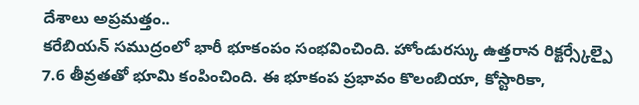దేశాలు అప్రమత్తం..
కరేబియన్ సముద్రంలో భారీ భూకంపం సంభవించింది. హోండురస్కు ఉత్తరాన రిక్టర్స్కేల్పై 7.6 తీవ్రతతో భూమి కంపించింది. ఈ భూకంప ప్రభావం కొలంబియా, కోస్టారికా,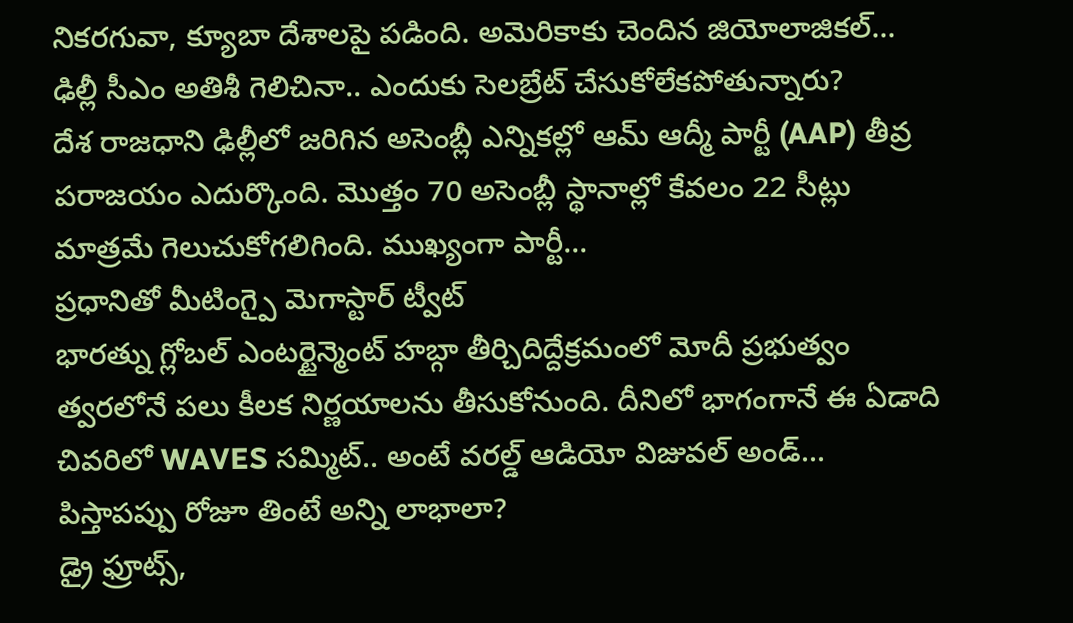నికరగువా, క్యూబా దేశాలపై పడింది. అమెరికాకు చెందిన జియోలాజికల్...
ఢిల్లీ సీఎం అతిశీ గెలిచినా.. ఎందుకు సెలబ్రేట్ చేసుకోలేకపోతున్నారు?
దేశ రాజధాని ఢిల్లీలో జరిగిన అసెంబ్లీ ఎన్నికల్లో ఆమ్ ఆద్మీ పార్టీ (AAP) తీవ్ర పరాజయం ఎదుర్కొంది. మొత్తం 70 అసెంబ్లీ స్థానాల్లో కేవలం 22 సీట్లు మాత్రమే గెలుచుకోగలిగింది. ముఖ్యంగా పార్టీ...
ప్రధానితో మీటింగ్పై మెగాస్టార్ ట్వీట్
భారత్ను గ్లోబల్ ఎంటర్టైన్మెంట్ హబ్గా తీర్చిదిద్దేక్రమంలో మోదీ ప్రభుత్వం త్వరలోనే పలు కీలక నిర్ణయాలను తీసుకోనుంది. దీనిలో భాగంగానే ఈ ఏడాది చివరిలో WAVES సమ్మిట్.. అంటే వరల్డ్ ఆడియో విజువల్ అండ్...
పిస్తాపప్పు రోజూ తింటే అన్ని లాభాలా?
డ్రై ఫ్రూట్స్,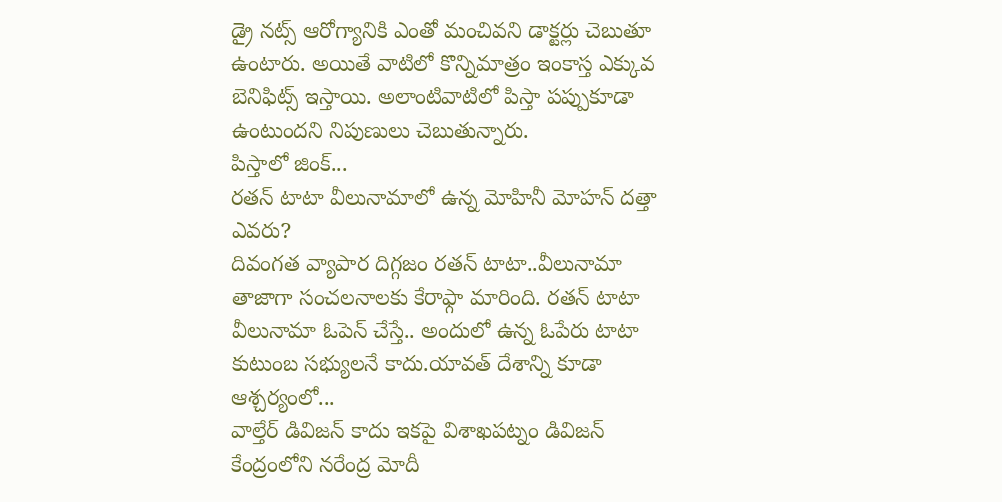డ్రై నట్స్ ఆరోగ్యానికి ఎంతో మంచివని డాక్టర్లు చెబుతూ ఉంటారు. అయితే వాటిలో కొన్నిమాత్రం ఇంకాస్త ఎక్కువ బెనిఫిట్స్ ఇస్తాయి. అలాంటివాటిలో పిస్తా పప్పుకూడా ఉంటుందని నిపుణులు చెబుతున్నారు.
పిస్తాలో జింక్...
రతన్ టాటా వీలునామాలో ఉన్న మోహినీ మోహన్ దత్తా ఎవరు?
దివంగత వ్యాపార దిగ్గజం రతన్ టాటా..వీలునామా తాజాగా సంచలనాలకు కేరాఫ్గా మారింది. రతన్ టాటా వీలునామా ఓపెన్ చేస్తే.. అందులో ఉన్న ఓపేరు టాటా కుటుంబ సభ్యులనే కాదు.యావత్ దేశాన్ని కూడా ఆశ్చర్యంలో...
వాల్తేర్ డివిజన్ కాదు ఇకపై విశాఖపట్నం డివిజన్
కేంద్రంలోని నరేంద్ర మోదీ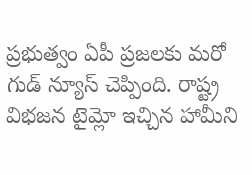ప్రభుత్వం ఏపీ ప్రజలకు మరో గుడ్ న్యూస్ చెప్పింది. రాష్ట్ర విభజన టైమ్లో ఇచ్చిన హామీని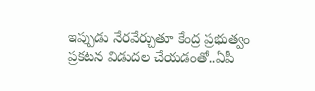ఇప్పుడు నేరవేర్చుతూ కేంద్ర ప్రభుత్వం ప్రకటన విడుదల చేయడంతో..ఏపీ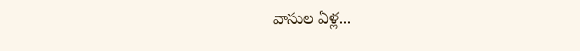వాసుల ఏళ్ల...